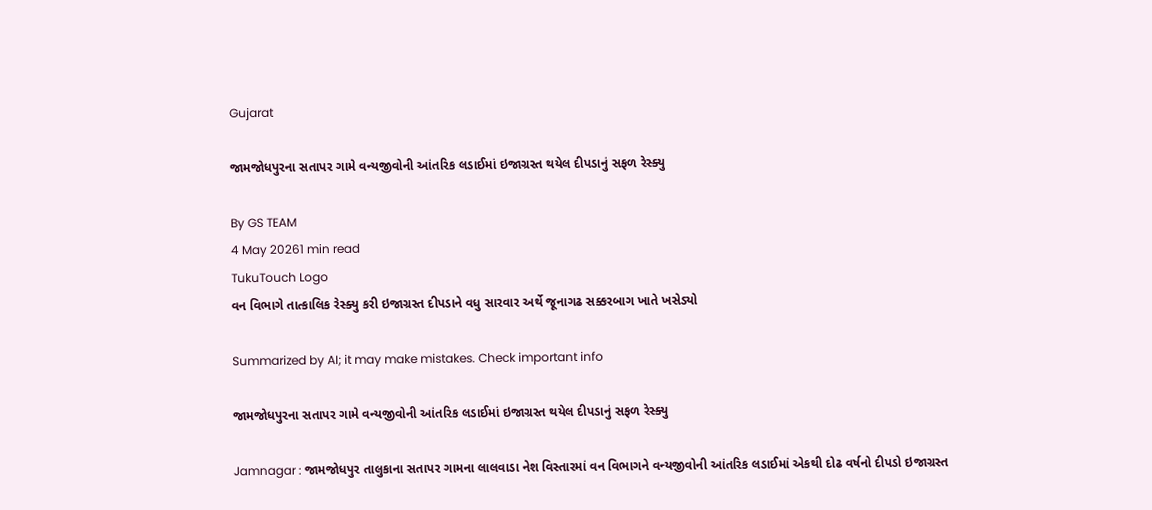Gujarat

જામજોધપુરના સતાપર ગામે વન્યજીવોની આંતરિક લડાઈમાં ઇજાગ્રસ્ત થયેલ દીપડાનું સફળ રેસ્ક્યુ

By GS TEAM
4 May 20261 min read
TukuTouch Logo
વન વિભાગે તાત્કાલિક રેસ્ક્યુ કરી ઇજાગ્રસ્ત દીપડાને વધુ સારવાર અર્થે જૂનાગઢ સક્કરબાગ ખાતે ખસેડ્યો

Summarized by AI; it may make mistakes. Check important info

જામજોધપુરના સતાપર ગામે વન્યજીવોની આંતરિક લડાઈમાં ઇજાગ્રસ્ત થયેલ દીપડાનું સફળ રેસ્ક્યુ

Jamnagar : જામજોધપુર તાલુકાના સતાપર ગામના લાલવાડા નેશ વિસ્તારમાં વન વિભાગને વન્યજીવોની આંતરિક લડાઈમાં એકથી દોઢ વર્ષનો દીપડો ઇજાગ્રસ્ત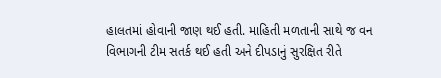હાલતમાં હોવાની જાણ થઈ હતી. માહિતી મળતાની સાથે જ વન વિભાગની ટીમ સતર્ક થઈ હતી અને દીપડાનું સુરક્ષિત રીતે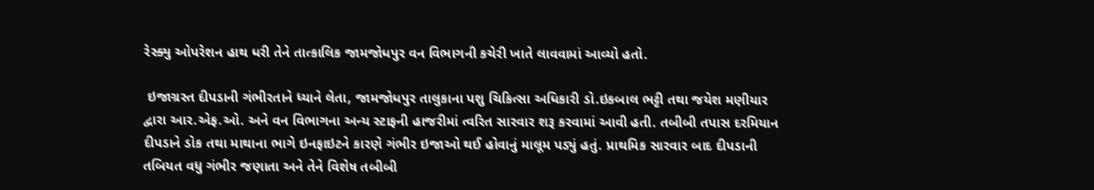રેસ્ક્યુ ઓપરેશન હાથ ધરી તેને તાત્કાલિક જામજોધપુર વન વિભાગની કચેરી ખાતે લાવવામાં આવ્યો હતો.

 ઇજાગ્રસ્ત દીપડાની ગંભીરતાને ધ્યાને લેતા, જામજોધપુર તાલુકાના પશુ ચિકિત્સા અધિકારી ડો.ઇકબાલ ભટ્ટી તથા જયેશ મણીયાર દ્વારા આર.એફ.ઓ. અને વન વિભાગના અન્ય સ્ટાફની હાજરીમાં ત્વરિત સારવાર શરૂ કરવામાં આવી હતી. તબીબી તપાસ દરમિયાન દીપડાને ડોક તથા માથાના ભાગે ઇનફાઇટને કારણે ગંભીર ઇજાઓ થઈ હોવાનું માલૂમ પડ્યું હતું. પ્રાથમિક સારવાર બાદ દીપડાની તબિયત વધુ ગંભીર જણાતા અને તેને વિશેષ તબીબી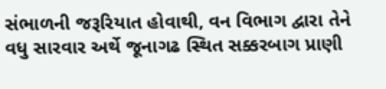સંભાળની જરૂરિયાત હોવાથી, વન વિભાગ દ્વારા તેને વધુ સારવાર અર્થે જૂનાગઢ સ્થિત સક્કરબાગ પ્રાણી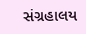સંગ્રહાલય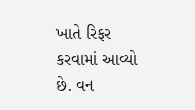ખાતે રિફર કરવામાં આવ્યો છે. વન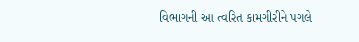વિભાગની આ ત્વરિત કામગીરીને પગલે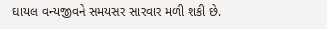ઘાયલ વન્યજીવને સમયસર સારવાર મળી શકી છે.